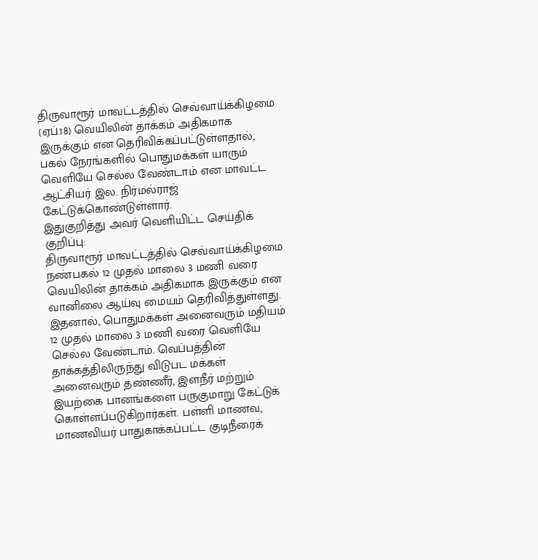திருவாரூர் மாவட்டத்தில் செவ்வாய்க்கிழமை (ஏப்.18) வெயிலின் தாக்கம் அதிகமாக இருக்கும் என தெரிவிக்கப்பட்டுள்ளதால், பகல் நேரங்களில் பொதுமக்கள் யாரும் வெளியே செல்ல வேண்டாம் என மாவட்ட ஆட்சியர் இல. நிர்மல்ராஜ் கேட்டுக்கொண்டுள்ளார்.
இதுகுறித்து அவர் வெளியிட்ட செய்திக் குறிப்பு:
திருவாரூர் மாவட்டத்தில் செவ்வாய்க்கிழமை நண்பகல் 12 முதல் மாலை 3 மணி வரை வெயிலின் தாக்கம் அதிகமாக இருக்கும் என வானிலை ஆய்வு மையம் தெரிவித்துள்ளது. இதனால், பொதுமக்கள் அனைவரும் மதியம் 12 முதல் மாலை 3 மணி வரை வெளியே செல்ல வேண்டாம். வெப்பத்தின் தாக்கத்திலிருந்து விடுபட மக்கள் அனைவரும் தண்ணீர், இளநீர் மற்றும் இயற்கை பானங்களை பருகுமாறு கேட்டுக் கொள்ளப்படுகிறார்கள். பள்ளி மாணவ, மாணவியர் பாதுகாக்கப்பட்ட குடிநீரைக்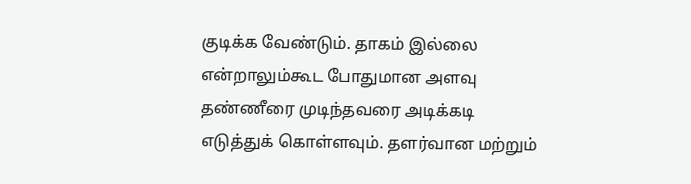குடிக்க வேண்டும். தாகம் இல்லை என்றாலும்கூட போதுமான அளவு தண்ணீரை முடிந்தவரை அடிக்கடி எடுத்துக் கொள்ளவும். தளர்வான மற்றும்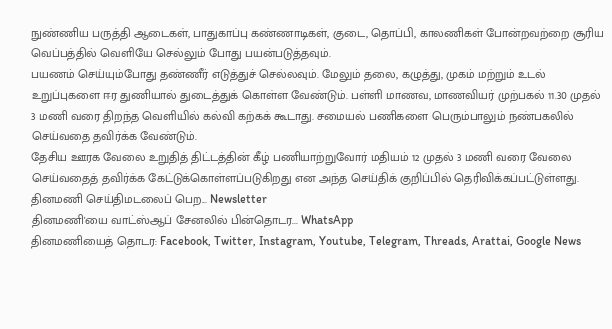நுண்ணிய பருத்தி ஆடைகள், பாதுகாப்பு கண்ணாடிகள், குடை, தொப்பி, காலணிகள் போன்றவற்றை சூரிய வெப்பத்தில் வெளியே செல்லும் போது பயன்படுத்தவும்.
பயணம் செய்யும்போது தண்ணீர் எடுத்துச் செல்லவும். மேலும் தலை, கழுத்து, முகம் மற்றும் உடல் உறுப்புகளை ஈர துணியால் துடைத்துக் கொள்ள வேண்டும். பள்ளி மாணவ, மாணவியர் முற்பகல் 11.30 முதல் 3 மணி வரை திறந்த வெளியில் கல்வி கற்கக் கூடாது. சமையல் பணிகளை பெரும்பாலும் நண்பகலில் செய்வதை தவிர்க்க வேண்டும்.
தேசிய ஊரக வேலை உறுதித் திட்டத்தின் கீழ் பணியாற்றுவோர் மதியம் 12 முதல் 3 மணி வரை வேலை செய்வதைத் தவிர்க்க கேட்டுக்கொள்ளப்படுகிறது என அந்த செய்திக் குறிப்பில் தெரிவிக்கப்பட்டுள்ளது.
தினமணி செய்திமடலைப் பெற... Newsletter
தினமணி'யை வாட்ஸ்ஆப் சேனலில் பின்தொடர... WhatsApp
தினமணியைத் தொடர: Facebook, Twitter, Instagram, Youtube, Telegram, Threads, Arattai, Google News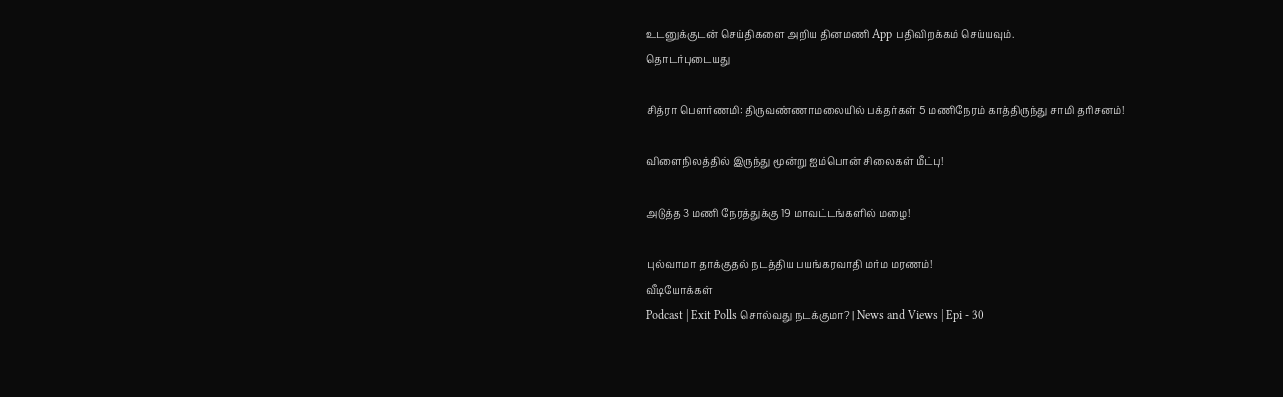உடனுக்குடன் செய்திகளை அறிய தினமணி App பதிவிறக்கம் செய்யவும்.
தொடர்புடையது

சித்ரா பெளர்ணமி: திருவண்ணாமலையில் பக்தர்கள் 5 மணிநேரம் காத்திருந்து சாமி தரிசனம்!

விளைநிலத்தில் இருந்து மூன்று ஐம்பொன் சிலைகள் மீட்பு!

அடுத்த 3 மணி நேரத்துக்கு 19 மாவட்டங்களில் மழை!

புல்வாமா தாக்குதல் நடத்திய பயங்கரவாதி மர்ம மரணம்!
வீடியோக்கள்
Podcast | Exit Polls சொல்வது நடக்குமா? | News and Views | Epi - 30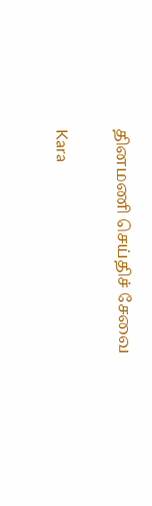தினமணி செய்திச் சேவை

Kara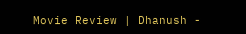Movie Review | Dhanush -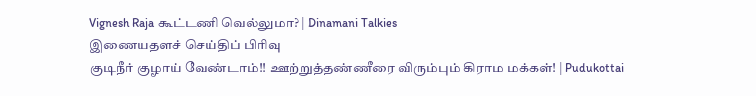Vignesh Raja கூட்டணி வெல்லுமா? | Dinamani Talkies
இணையதளச் செய்திப் பிரிவு
குடிநீர் குழாய் வேண்டாம்!! ஊற்றுத்தண்ணீரை விரும்பும் கிராம மக்கள்! | Pudukottai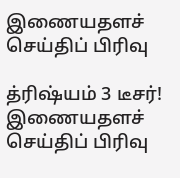இணையதளச் செய்திப் பிரிவு

த்ரிஷ்யம் 3 டீசர்!
இணையதளச் செய்திப் பிரிவு